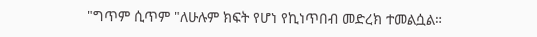"ግጥም ሲጥም "ለሁሉም ክፍት የሆነ የኪነጥበብ መድረክ ተመልሷል።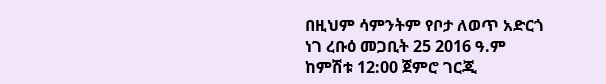በዚህም ሳምንትም የቦታ ለወጥ አድርጎ ነገ ረቡዕ መጋቢት 25 2016 ዓ.ም ከምሽቱ 12:00 ጀምሮ ገርጂ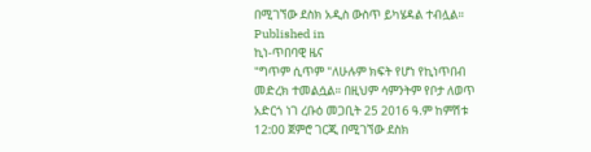በሚገኘው ደስክ አዲስ ውስጥ ይካሄዳል ተብሏል።
Published in
ኪነ-ጥበባዊ ዜና
"ግጥም ሲጥም "ለሁሉም ክፍት የሆነ የኪነጥበብ መድረክ ተመልሷል። በዚህም ሳምንትም የቦታ ለወጥ አድርጎ ነገ ረቡዕ መጋቢት 25 2016 ዓ.ም ከምሽቱ 12:00 ጀምሮ ገርጂ በሚገኘው ደስክ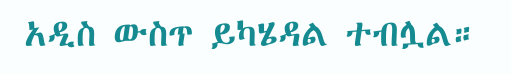አዲስ ውስጥ ይካሄዳል ተብሏል።